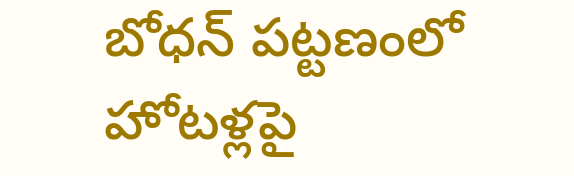బోధన్ పట్టణంలో హోటళ్లపై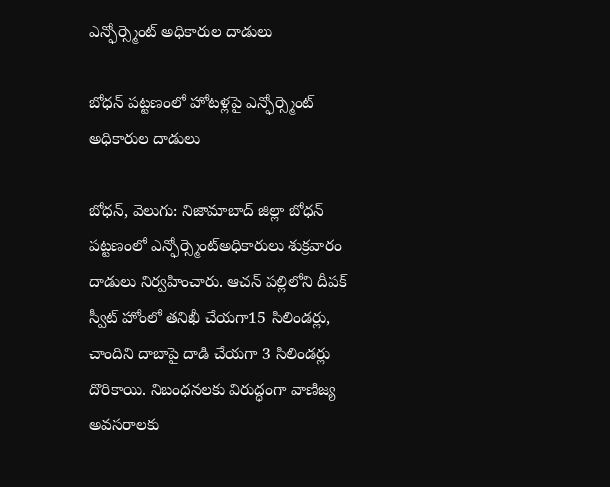ఎన్ఫోర్స్మెంట్ అధికారుల దాడులు

బోధన్ పట్టణంలో హోటళ్లపై ఎన్ఫోర్స్మెంట్ అధికారుల దాడులు

బోధన్, వెలుగు: నిజామాబాద్ జిల్లా బోధన్ పట్టణంలో ఎన్ఫోర్స్మెంట్అధికారులు శుక్రవారం దాడులు నిర్వహించారు. ఆచన్ పల్లిలోని దీపక్ స్వీట్ హోంలో తనిఖీ చేయగా15 సిలిండర్లు, చాందిని దాబాపై దాడి చేయగా 3 సిలిండర్లు దొరికాయి. నిబంధనలకు విరుద్ధంగా వాణిజ్య అవసరాలకు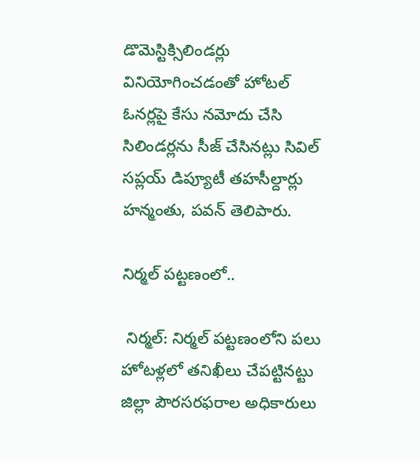డొమెస్టిక్సిలిండర్లు వినియోగించడంతో హోటల్ ఓనర్లపై కేసు నమోదు చేసి సిలిండర్లను సీజ్ చేసినట్లు సివిల్ సప్లయ్ డిప్యూటీ తహసీల్దార్లు హన్మంతు, పవన్ తెలిపారు.

నిర్మల్ పట్టణంలో..

 నిర్మల్: నిర్మల్ పట్టణంలోని పలు హోటళ్లలో తనిఖీలు చేపట్టినట్టు జిల్లా పౌరసరఫరాల అధికారులు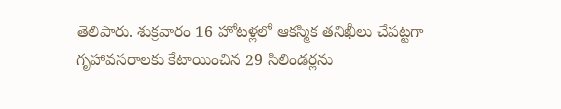తెలిపారు. శుక్రవారం 16 హోటళ్లలో ఆకస్మిక తనిఖీలు చేపట్టగా గృహావసరాలకు కేటాయించిన 29 సిలిండర్లను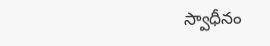స్వాధీనం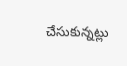చేసుకున్నట్లు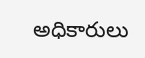అధికారులు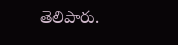తెలిపారు.